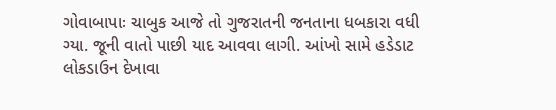ગોવાબાપાઃ ચાબુક આજે તો ગુજરાતની જનતાના ધબકારા વધી ગ્યા. જૂની વાતો પાછી યાદ આવવા લાગી. આંખો સામે હડેડાટ લોકડાઉન દેખાવા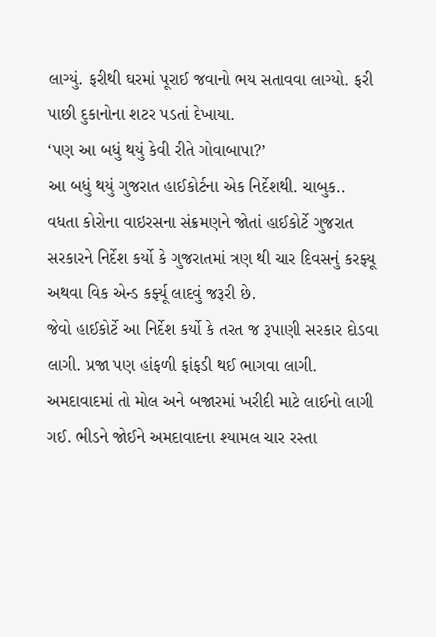લાગ્યું. ફરીથી ઘરમાં પૂરાઈ જવાનો ભય સતાવવા લાગ્યો. ફરી પાછી દુકાનોના શટર પડતાં દેખાયા.
‘પણ આ બધું થયું કેવી રીતે ગોવાબાપા?’
આ બધું થયું ગુજરાત હાઈકોર્ટના એક નિર્દેશથી. ચાબુક.. વધતા કોરોના વાઇરસના સંક્રમણને જોતાં હાઈકોર્ટે ગુજરાત સરકારને નિર્દેશ કર્યો કે ગુજરાતમાં ત્રણ થી ચાર દિવસનું કરફ્યૂ અથવા વિક એન્ડ કર્ફ્યૂ લાદવું જરૂરી છે.
જેવો હાઈકોર્ટે આ નિર્દેશ કર્યો કે તરત જ રૂપાણી સરકાર દોડવા લાગી. પ્રજા પણ હાંફળી ફાંફડી થઈ ભાગવા લાગી. અમદાવાદમાં તો મોલ અને બજારમાં ખરીદી માટે લાઈનો લાગી ગઈ. ભીડને જોઈને અમદાવાદના શ્યામલ ચાર રસ્તા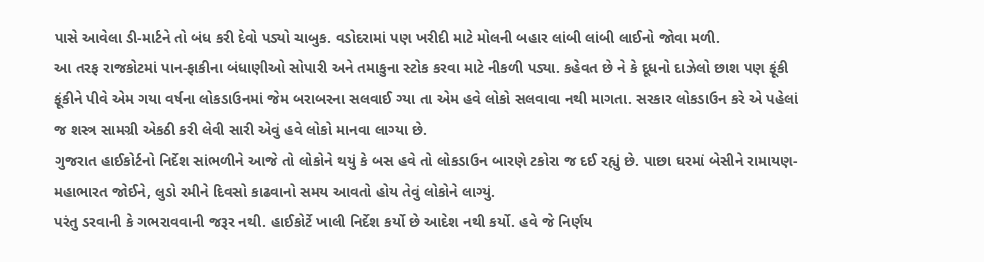પાસે આવેલા ડી-માર્ટને તો બંધ કરી દેવો પડ્યો ચાબુક. વડોદરામાં પણ ખરીદી માટે મોલની બહાર લાંબી લાંબી લાઈનો જોવા મળી.
આ તરફ રાજકોટમાં પાન-ફાકીના બંધાણીઓ સોપારી અને તમાકુના સ્ટોક કરવા માટે નીકળી પડ્યા. કહેવત છે ને કે દૂધનો દાઝેલો છાશ પણ ફૂંકી ફૂંકીને પીવે એમ ગયા વર્ષના લોકડાઉનમાં જેમ બરાબરના સલવાઈ ગ્યા તા એમ હવે લોકો સલવાવા નથી માગતા. સરકાર લોકડાઉન કરે એ પહેલાં જ શસ્ત્ર સામગ્રી એકઠી કરી લેવી સારી એવું હવે લોકો માનવા લાગ્યા છે.
ગુજરાત હાઈકોર્ટનો નિર્દેશ સાંભળીને આજે તો લોકોને થયું કે બસ હવે તો લોકડાઉન બારણે ટકોરા જ દઈ રહ્યું છે. પાછા ઘરમાં બેસીને રામાયણ-મહાભારત જોઈને, લુડો રમીને દિવસો કાઢવાનો સમય આવતો હોય તેવું લોકોને લાગ્યું.
પરંતુ ડરવાની કે ગભરાવવાની જરૂર નથી. હાઈકોર્ટે ખાલી નિર્દેશ કર્યો છે આદેશ નથી કર્યો. હવે જે નિર્ણય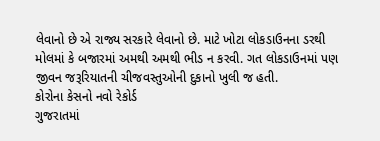લેવાનો છે એ રાજ્ય સરકારે લેવાનો છે. માટે ખોટા લોકડાઉનના ડરથી મોલમાં કે બજારમાં અમથી અમથી ભીડ ન કરવી. ગત લોકડાઉનમાં પણ જીવન જરૂરિયાતની ચીજવસ્તુઓની દુકાનો ખુલી જ હતી.
કોરોના કેસનો નવો રેકોર્ડ
ગુજરાતમાં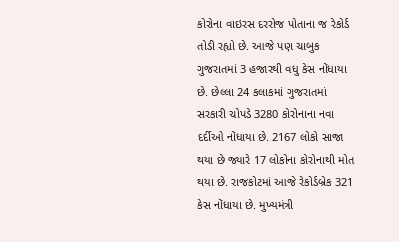કોરોના વાઇરસ દરરોજ પોતાના જ રેકોર્ડ તોડી રહ્યો છે. આજે પણ ચાબુક ગુજરાતમાં 3 હજારથી વધુ કેસ નોંધાયા છે. છેલ્લા 24 કલાકમાં ગુજરાતમાં સરકારી ચોપડે 3280 કોરોનાના નવા દર્દીઓ નોંધાયા છે. 2167 લોકો સાજા થયા છે જ્યારે 17 લોકોના કોરોનાથી મોત થયા છે. રાજકોટમાં આજે રેકોર્ડબ્રેક 321 કેસ નોંધાયા છે. મુખ્યમંત્રી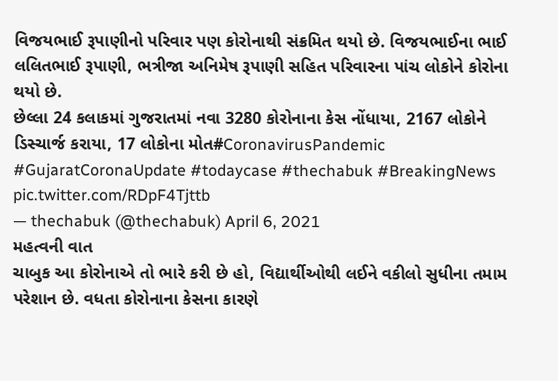વિજયભાઈ રૂપાણીનો પરિવાર પણ કોરોનાથી સંક્રમિત થયો છે. વિજયભાઈના ભાઈ લલિતભાઈ રૂપાણી, ભત્રીજા અનિમેષ રૂપાણી સહિત પરિવારના પાંચ લોકોને કોરોના થયો છે.
છેલ્લા 24 કલાકમાં ગુજરાતમાં નવા 3280 કોરોનાના કેસ નોંધાયા, 2167 લોકોને ડિસ્ચાર્જ કરાયા, 17 લોકોના મોત#CoronavirusPandemic #GujaratCoronaUpdate #todaycase #thechabuk #BreakingNews pic.twitter.com/RDpF4Tjttb
— thechabuk (@thechabuk) April 6, 2021
મહત્વની વાત
ચાબુક આ કોરોનાએ તો ભારે કરી છે હો, વિદ્યાર્થીઓથી લઈને વકીલો સુધીના તમામ પરેશાન છે. વધતા કોરોનાના કેસના કારણે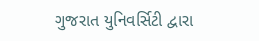ગુજરાત યુનિવર્સિટી દ્વારા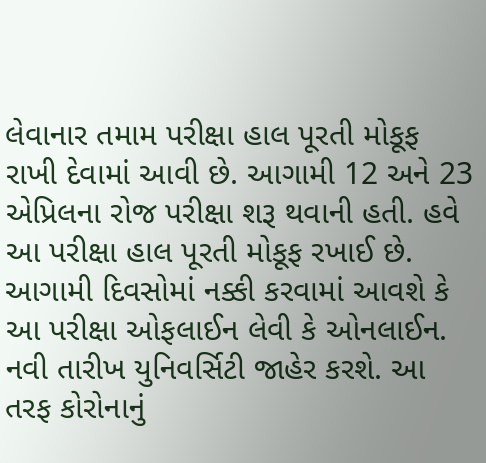લેવાનાર તમામ પરીક્ષા હાલ પૂરતી મોકૂફ રાખી દેવામાં આવી છે. આગામી 12 અને 23 એપ્રિલના રોજ પરીક્ષા શરૂ થવાની હતી. હવે આ પરીક્ષા હાલ પૂરતી મોકૂફ રખાઈ છે. આગામી દિવસોમાં નક્કી કરવામાં આવશે કે આ પરીક્ષા ઓફલાઈન લેવી કે ઓનલાઈન. નવી તારીખ યુનિવર્સિટી જાહેર કરશે. આ તરફ કોરોનાનું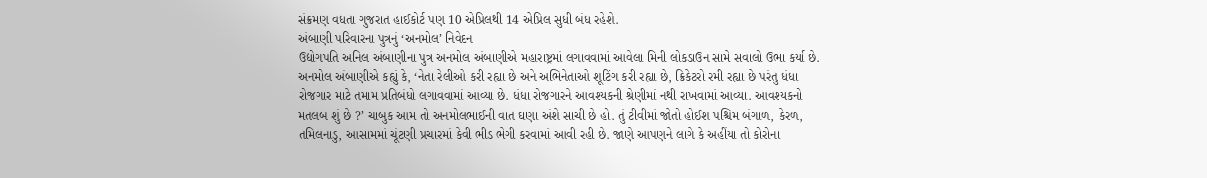સંક્રમણ વધતા ગુજરાત હાઈકોર્ટ પણ 10 એપ્રિલથી 14 એપ્રિલ સુધી બંધ રહેશે.
અંબાણી પરિવારના પુત્રનું ‘અનમોલ’ નિવેદન
ઉદ્યોગપતિ અનિલ અંબાણીના પુત્ર અનમોલ અંબાણીએ મહારાષ્ટ્રમાં લગાવવામાં આવેલા મિની લોકડાઉન સામે સવાલો ઉભા કર્યા છે. અનમોલ અંબાણીએ કહ્યું કે, ‘નેતા રેલીઓ કરી રહ્યા છે અને અભિનેતાઓ શૂટિંગ કરી રહ્યા છે, ક્રિકેટરો રમી રહ્યા છે પરંતુ ધંધા રોજગાર માટે તમામ પ્રતિબંધો લગાવવામાં આવ્યા છે. ધંધા રોજગારને આવશ્યકની શ્રેણીમાં નથી રાખવામાં આવ્યા. આવશ્યકનો મતલબ શું છે ?’ ચાબુક આમ તો અનમોલભાઈની વાત ઘણા અંશે સાચી છે હો. તું ટીવીમાં જોતો હોઈશ પશ્ચિમ બંગાળ, કેરળ, તમિલનાડુ, આસામમાં ચૂંટણી પ્રચારમાં કેવી ભીડ ભેગી કરવામાં આવી રહી છે. જાણે આપણને લાગે કે અહીંયા તો કોરોના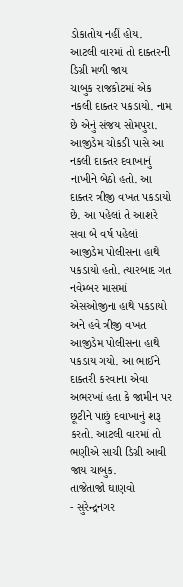ડોકાતોય નહીં હોય.
આટલી વારમાં તો દાક્તરની ડિગ્રી મળી જાય
ચાબુક રાજકોટમાં એક નકલી દાક્તર પકડાયો. નામ છે એનું સંજય સોમપુરા. આજીડેમ ચોકડી પાસે આ નકલી દાક્તર દવાખાનું નાખીને બેઠો હતો. આ દાક્તર ત્રીજી વખત પકડાયો છે. આ પહેલાં તે આશરે સવા બે વર્ષ પહેલાં આજીડેમ પોલીસના હાથે પકડાયો હતો. ત્યારબાદ ગત નવેમ્બર માસમાં એસઓજીના હાથે પકડાયો અને હવે ત્રીજી વખત આજીડેમ પોલીસના હાથે પકડાય ગયો. આ ભાઈને દાક્તરી કરવાના એવા અભરખાં હતા કે જામીન પર છૂટીને પાછું દવાખાનું શરૂ કરતો. આટલી વારમાં તો ભણીએ સાચી ડિગ્રી આવી જાય ચાબુક.
તાજેતાજો ઘાણવો
- સુરેન્દ્રનગર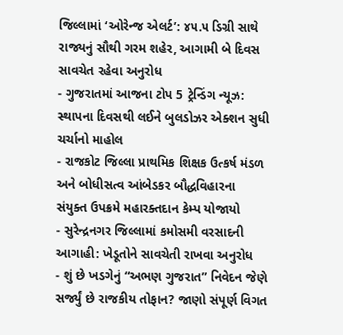જિલ્લામાં ‘ઓરેન્જ એલર્ટ’: ૪૫.૫ ડિગ્રી સાથે રાજ્યનું સૌથી ગરમ શહેર, આગામી બે દિવસ સાવચેત રહેવા અનુરોધ
- ગુજરાતમાં આજના ટોપ 5 ટ્રેન્ડિંગ ન્યૂઝ: સ્થાપના દિવસથી લઈને બુલડોઝર એક્શન સુધી ચર્ચાનો માહોલ
- રાજકોટ જિલ્લા પ્રાથમિક શિક્ષક ઉત્કર્ષ મંડળ અને બોધીસત્વ આંબેડકર બૌદ્ધવિહારના સંયુક્ત ઉપક્રમે મહારક્તદાન કેમ્પ યોજાયો
- સુરેન્દ્રનગર જિલ્લામાં કમોસમી વરસાદની આગાહી: ખેડૂતોને સાવચેતી રાખવા અનુરોધ
- શું છે ખડગેનું “અભણ ગુજરાત” નિવેદન જેણે સર્જ્યું છે રાજકીય તોફાન? જાણો સંપૂર્ણ વિગત